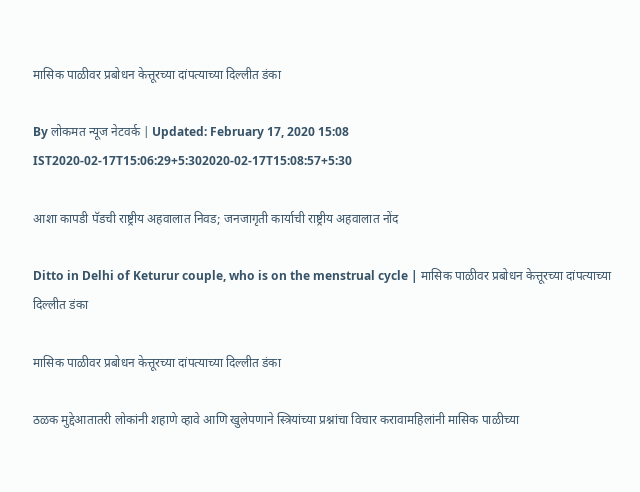मासिक पाळीवर प्रबोधन केत्तूरच्या दांपत्याच्या दिल्लीत डंका

By लोकमत न्यूज नेटवर्क | Updated: February 17, 2020 15:08 IST2020-02-17T15:06:29+5:302020-02-17T15:08:57+5:30

आशा कापडी पॅडची राष्ट्रीय अहवालात निवड; जनजागृती कार्याची राष्ट्रीय अहवालात नोंद

Ditto in Delhi of Keturur couple, who is on the menstrual cycle | मासिक पाळीवर प्रबोधन केत्तूरच्या दांपत्याच्या दिल्लीत डंका

मासिक पाळीवर प्रबोधन केत्तूरच्या दांपत्याच्या दिल्लीत डंका

ठळक मुद्देआतातरी लोकांनी शहाणे व्हावे आणि खुलेपणाने स्त्रियांच्या प्रश्नांचा विचार करावामहिलांनी मासिक पाळीच्या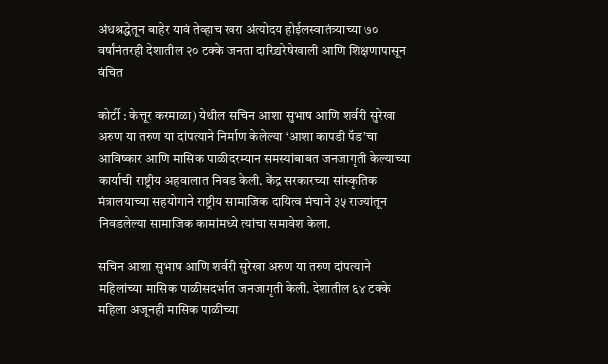अंधश्रद्धेतून बाहेर यावं तेव्हाच खरा अंत्योदय होईलस्वातंत्र्याच्या ७० वर्षांनंतरही देशातील २० टक्के जनता दारिद्र्यरेषेखाली आणि शिक्षणापासून वंचित

कोर्टी : केत्तूर करमाळा) येथील सचिन आशा सुभाष आणि शर्वरी सुरेखा अरुण या तरुण या दांपत्याने निर्माण केलेल्या ‘आशा कापडी पॅड’चा आविष्कार आणि मासिक पाळीदरम्यान समस्यांबाबत जनजागृती केल्याच्या कार्याची राष्ट्रीय अहवालात निवड केली. केंद्र सरकारच्या सांस्कृतिक मंत्रालयाच्या सहयोगाने राष्ट्रीय सामाजिक दायित्व मंचाने ३५ राज्यांतून निवडलेल्या सामाजिक कामांमध्ये त्यांचा समावेश केला.

सचिन आशा सुभाष आणि शर्वरी सुरेखा अरुण या तरुण दांपत्याने महिलांच्या मासिक पाळीसदर्भात जनजागृती केली. देशातील ६४ टक्के महिला अजूनही मासिक पाळीच्या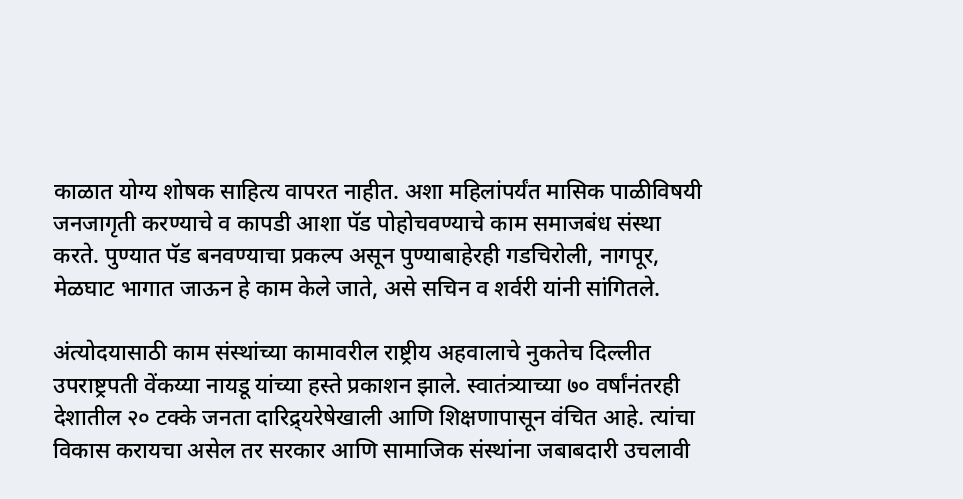काळात योग्य शोषक साहित्य वापरत नाहीत. अशा महिलांपर्यंत मासिक पाळीविषयी जनजागृती करण्याचे व कापडी आशा पॅड पोहोचवण्याचे काम समाजबंध संस्था करते. पुण्यात पॅड बनवण्याचा प्रकल्प असून पुण्याबाहेरही गडचिरोली, नागपूर, मेळघाट भागात जाऊन हे काम केले जाते, असे सचिन व शर्वरी यांनी सांगितले.

अंत्योदयासाठी काम संस्थांच्या कामावरील राष्ट्रीय अहवालाचे नुकतेच दिल्लीत उपराष्ट्रपती वेंकय्या नायडू यांच्या हस्ते प्रकाशन झाले. स्वातंत्र्याच्या ७० वर्षांनंतरही देशातील २० टक्के जनता दारिद्र्यरेषेखाली आणि शिक्षणापासून वंचित आहे. त्यांचा विकास करायचा असेल तर सरकार आणि सामाजिक संस्थांना जबाबदारी उचलावी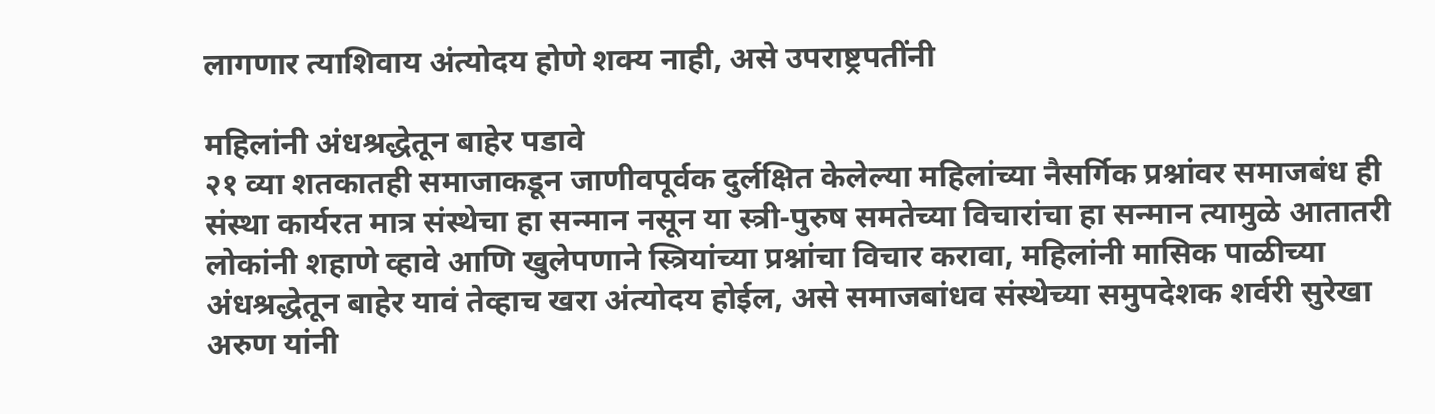लागणार त्याशिवाय अंत्योदय होणे शक्य नाही, असे उपराष्ट्रपतींनी

महिलांनी अंधश्रद्धेतून बाहेर पडावे
२१ व्या शतकातही समाजाकडून जाणीवपूर्वक दुर्लक्षित केलेल्या महिलांच्या नैसर्गिक प्रश्नांवर समाजबंध ही संस्था कार्यरत मात्र संस्थेचा हा सन्मान नसून या स्त्री-पुरुष समतेच्या विचारांचा हा सन्मान त्यामुळे आतातरी लोकांनी शहाणे व्हावे आणि खुलेपणाने स्त्रियांच्या प्रश्नांचा विचार करावा, महिलांनी मासिक पाळीच्या अंधश्रद्धेतून बाहेर यावं तेव्हाच खरा अंत्योदय होईल, असे समाजबांधव संस्थेच्या समुपदेशक शर्वरी सुरेखा अरुण यांनी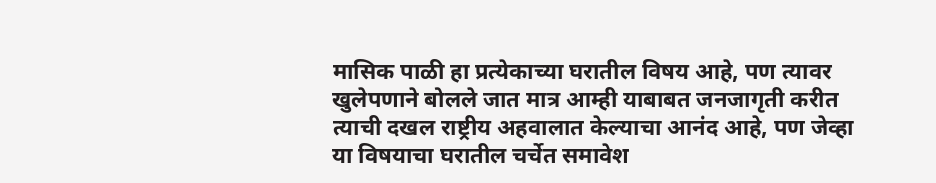मासिक पाळी हा प्रत्येकाच्या घरातील विषय आहे, पण त्यावर खुलेपणाने बोलले जात मात्र आम्ही याबाबत जनजागृती करीत त्याची दखल राष्ट्रीय अहवालात केल्याचा आनंद आहे, पण जेव्हा या विषयाचा घरातील चर्चेत समावेश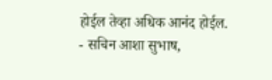होईल तेव्हा अधिक आनंद होईल.
- सचिन आशा सुभाष,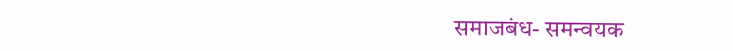समाजबंध- समन्वयक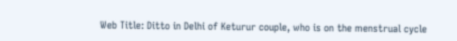Web Title: Ditto in Delhi of Keturur couple, who is on the menstrual cycle